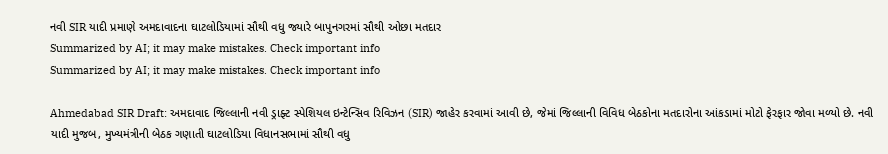નવી SIR યાદી પ્રમાણે અમદાવાદના ઘાટલોડિયામાં સૌથી વધુ જ્યારે બાપુનગરમાં સૌથી ઓછા મતદાર
Summarized by AI; it may make mistakes. Check important info
Summarized by AI; it may make mistakes. Check important info

Ahmedabad SIR Draft: અમદાવાદ જિલ્લાની નવી ડ્રાફ્ટ સ્પેશિયલ ઇન્ટેન્સિવ રિવિઝન (SIR) જાહેર કરવામાં આવી છે, જેમાં જિલ્લાની વિવિધ બેઠકોના મતદારોના આંકડામાં મોટો ફેરફાર જોવા મળ્યો છે. નવી યાદી મુજબ, મુખ્યમંત્રીની બેઠક ગણાતી ઘાટલોડિયા વિધાનસભામાં સૌથી વધુ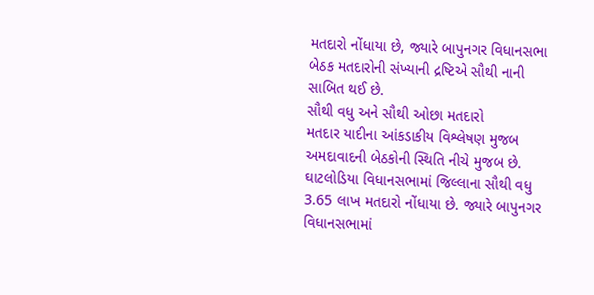મતદારો નોંધાયા છે, જ્યારે બાપુનગર વિધાનસભા બેઠક મતદારોની સંખ્યાની દ્રષ્ટિએ સૌથી નાની સાબિત થઈ છે.
સૌથી વધુ અને સૌથી ઓછા મતદારો
મતદાર યાદીના આંકડાકીય વિશ્લેષણ મુજબ અમદાવાદની બેઠકોની સ્થિતિ નીચે મુજબ છે. ઘાટલોડિયા વિધાનસભામાં જિલ્લાના સૌથી વધુ 3.65 લાખ મતદારો નોંધાયા છે. જ્યારે બાપુનગર વિધાનસભામાં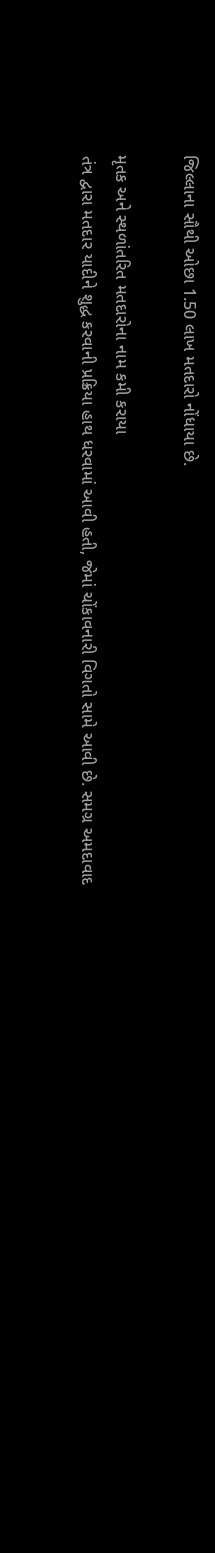જિલ્લાના સૌથી ઓછા 1.50 લાખ મતદારો નોંધાયા છે.

મૃતક અને સ્થળાંતરિત મતદારોના નામ કમી કરાયા
તંત્ર દ્વારા મતદાર યાદીને શુદ્ધ કરવાની પ્રક્રિયા હાથ ધરવામાં આવી હતી, જેમાં ચોંકાવનારી વિગતો સામે આવી છે. સમગ્ર અમદાવાદ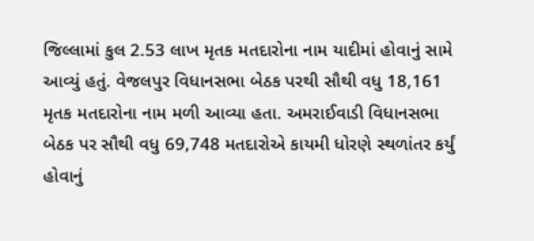જિલ્લામાં કુલ 2.53 લાખ મૃતક મતદારોના નામ યાદીમાં હોવાનું સામે આવ્યું હતું. વેજલપુર વિધાનસભા બેઠક પરથી સૌથી વધુ 18,161 મૃતક મતદારોના નામ મળી આવ્યા હતા. અમરાઈવાડી વિધાનસભા બેઠક પર સૌથી વધુ 69,748 મતદારોએ કાયમી ધોરણે સ્થળાંતર કર્યું હોવાનું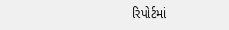રિપોર્ટમાં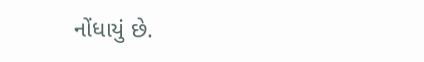નોંધાયું છે.